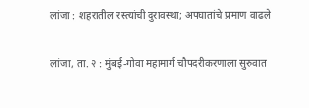लांजा : शहरातील रस्त्यांची दुरावस्था; अपघातांचे प्रमाण वाढले

लांजा, ता. २ : मुंबई-गोवा महामार्ग चौपदरीकरणाला सुरुवात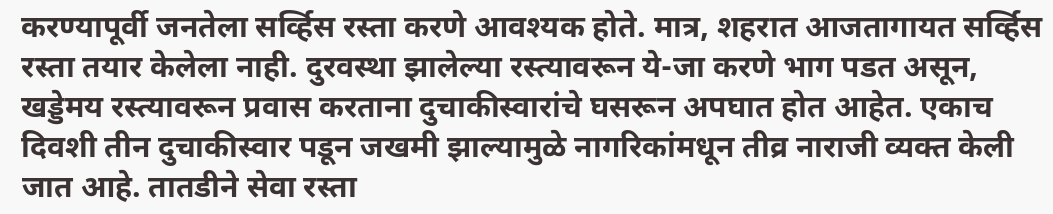करण्यापूर्वी जनतेला सर्व्हिस रस्ता करणे आवश्यक होते. मात्र, शहरात आजतागायत सर्व्हिस रस्ता तयार केलेला नाही. दुरवस्था झालेल्या रस्त्यावरून ये-जा करणे भाग पडत असून, खड्डेमय रस्त्यावरून प्रवास करताना दुचाकीस्वारांचे घसरून अपघात होत आहेत. एकाच दिवशी तीन दुचाकीस्वार पडून जखमी झाल्यामुळे नागरिकांमधून तीव्र नाराजी व्यक्त केली जात आहे. तातडीने सेवा रस्ता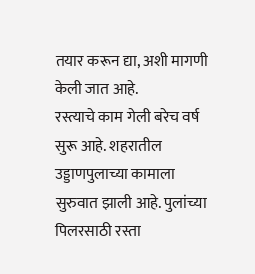तयार करून द्या, अशी मागणी केली जात आहे.
रस्त्याचे काम गेली बरेच वर्ष सुरू आहे. शहरातील उड्डाणपुलाच्या कामाला सुरुवात झाली आहे. पुलांच्या पिलरसाठी रस्ता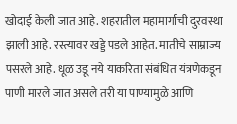खोदाई केली जात आहे. शहरातील महामार्गाची दुरवस्था झाली आहे. रस्त्यावर खड्डे पडले आहेत. मातीचे साम्राज्य पसरले आहे. धूळ उडू नये याकरिता संबंधित यंत्रणेकडून पाणी मारले जात असले तरी या पाण्यामुळे आणि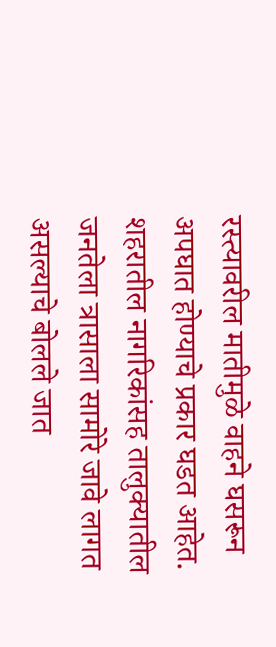रस्त्यावरील मातीमुळे वाहने घसरून अपघात होण्याचे प्रकार घडत आहेत. शहरातील नागरिकांसह तालुक्यातील जनतेला त्रासाला सामोरे जावे लागत असल्याचे बोलले जात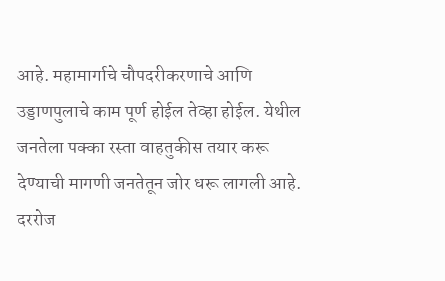आहे. महामार्गाचे चौपदरीकरणाचे आणि उड्डाणपुलाचे काम पूर्ण होईल तेव्हा होईल. येथील जनतेला पक्का रस्ता वाहतुकीस तयार करू देण्याची मागणी जनतेतून जोर धरू लागली आहे. दररोज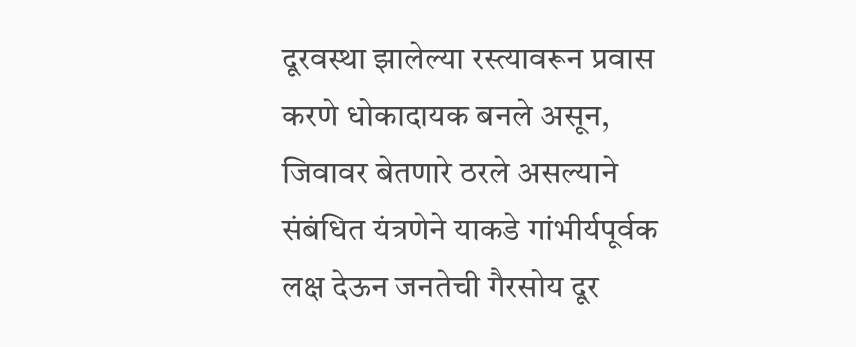दूरवस्था झालेल्या रस्त्यावरून प्रवास करणे धोकादायक बनले असून, जिवावर बेतणारे ठरले असल्याने संबंधित यंत्रणेने याकडे गांभीर्यपूर्वक लक्ष देऊन जनतेची गैरसोय दूर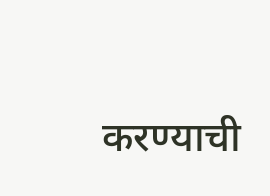करण्याची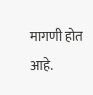मागणी होत आहे.